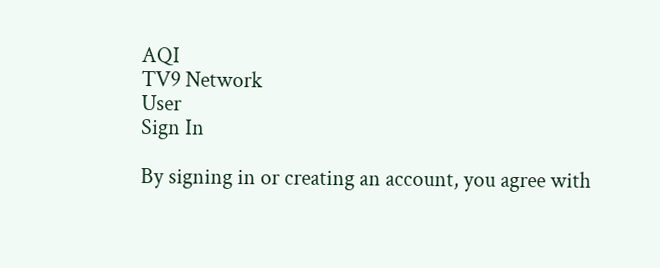AQI
TV9 Network
User
Sign In

By signing in or creating an account, you agree with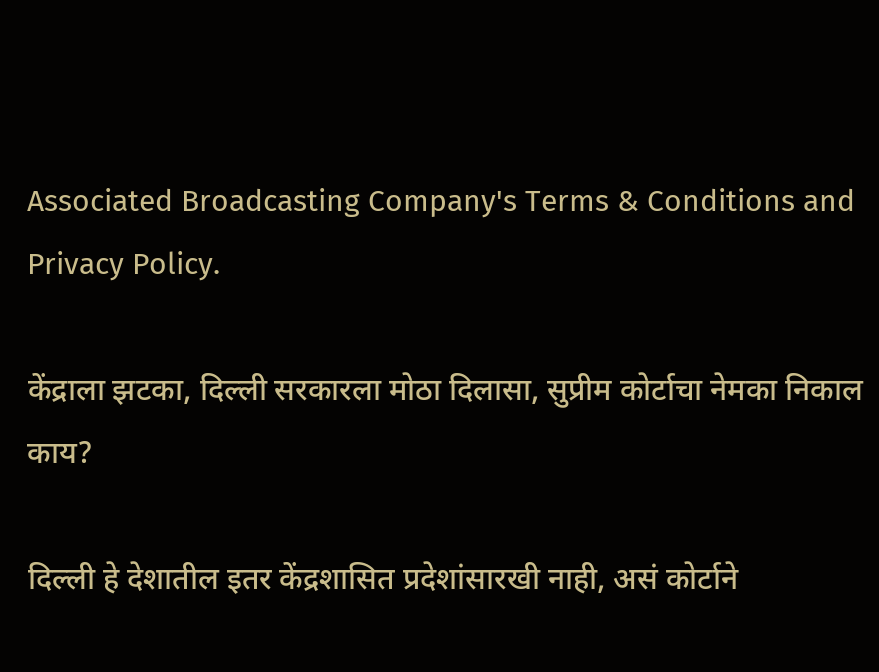Associated Broadcasting Company's Terms & Conditions and Privacy Policy.

केंद्राला झटका, दिल्ली सरकारला मोठा दिलासा, सुप्रीम कोर्टाचा नेमका निकाल काय?

दिल्ली हे देशातील इतर केंद्रशासित प्रदेशांसारखी नाही, असं कोर्टाने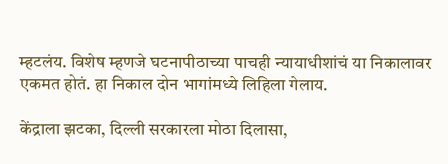म्हटलंय. विशेष म्हणजे घटनापीठाच्या पाचही न्यायाधीशांचं या निकालावर एकमत होतं. हा निकाल दोन भागांमध्ये लिहिला गेलाय.

केंद्राला झटका, दिल्ली सरकारला मोठा दिलासा,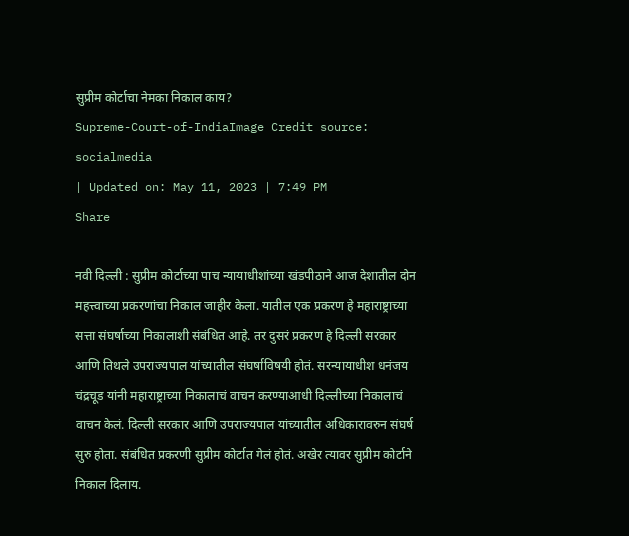सुप्रीम कोर्टाचा नेमका निकाल काय?
Supreme-Court-of-IndiaImage Credit source: socialmedia
| Updated on: May 11, 2023 | 7:49 PM
Share

नवी दिल्ली : सुप्रीम कोर्टाच्या पाच न्यायाधीशांच्या खंडपीठाने आज देशातील दोन महत्त्वाच्या प्रकरणांचा निकाल जाहीर केला. यातील एक प्रकरण हे महाराष्ट्राच्या सत्ता संघर्षाच्या निकालाशी संबंधित आहे. तर दुसरं प्रकरण हे दिल्ली सरकार आणि तिथले उपराज्यपाल यांच्यातील संघर्षाविषयी होतं. सरन्यायाधीश धनंजय चंद्रचूड यांनी महाराष्ट्राच्या निकालाचं वाचन करण्याआधी दिल्लीच्या निकालाचं वाचन केलं. दिल्ली सरकार आणि उपराज्यपाल यांच्यातील अधिकारावरुन संघर्ष सुरु होता. संबंधित प्रकरणी सुप्रीम कोर्टात गेलं होतं. अखेर त्यावर सुप्रीम कोर्टाने निकाल दिलाय.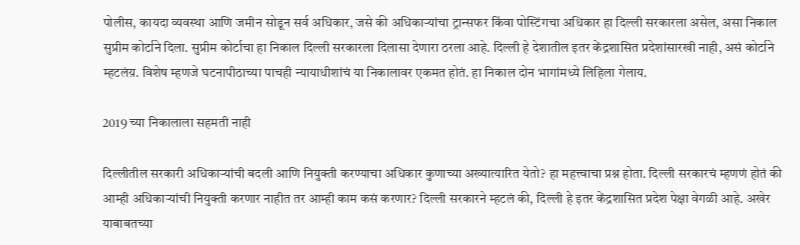पोलीस, कायदा व्यवस्था आणि जमीन सोडून सर्व अधिकार, जसे की अधिकाऱ्यांचा ट्रान्सफर किंवा पोस्टिंगचा अधिकार हा दिल्ली सरकारला असेल, असा निकाल सुप्रीम कोर्टाने दिला. सुप्रीम कोर्टाचा हा निकाल दिल्ली सरकारला दिलासा देणारा ठरला आहे. दिल्ली हे देशातील इतर केंद्रशासित प्रदेशांसारखी नाही, असं कोर्टाने म्हटलंय़. विशेष म्हणजे घटनापीठाच्या पाचही न्यायाधीशांचं या निकालावर एकमत होतं. हा निकाल दोन भागांमध्ये लिहिला गेलाय.

2019 च्या निकालाला सहमती नाही

दिल्लीतील सरकारी अधिकाऱ्यांची बदली आणि नियुक्ती करण्याचा अधिकार कुणाच्या अख्यात्यारित येतो? हा महत्त्वाचा प्रश्न होता. दिल्ली सरकारचं म्हणणं होतं की आम्ही अधिकाऱ्यांची नियुक्ती करणार नाहीत तर आम्ही काम कसं करणार? दिल्ली सरकारने म्हटलं की, दिल्ली हे इतर केंद्रशासित प्रदेश पेक्षा वेगळी आहे. अखेर याबाबतच्या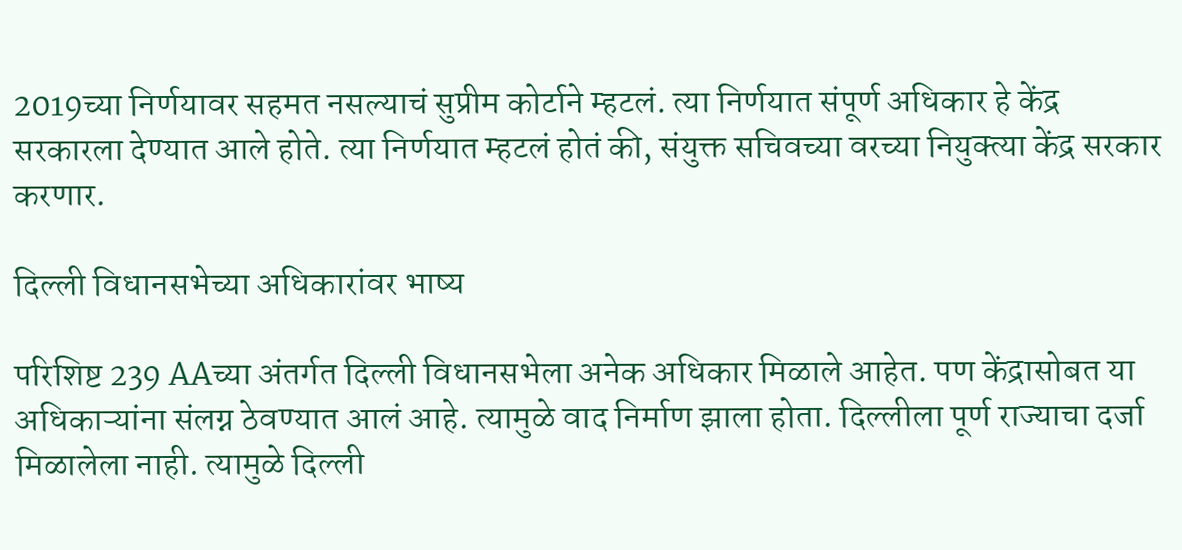2019च्या निर्णयावर सहमत नसल्याचं सुप्रीम कोर्टाने म्हटलं. त्या निर्णयात संपूर्ण अधिकार हे केंद्र सरकारला देण्यात आले होते. त्या निर्णयात म्हटलं होतं की, संयुक्त सचिवच्या वरच्या नियुक्त्या केंद्र सरकार करणार.

दिल्ली विधानसभेच्या अधिकारांवर भाष्य

परिशिष्ट 239 AAच्या अंतर्गत दिल्ली विधानसभेला अनेक अधिकार मिळाले आहेत. पण केंद्रासोबत या अधिकाऱ्यांना संलग्न ठेवण्यात आलं आहे. त्यामुळे वाद निर्माण झाला होता. दिल्लीला पूर्ण राज्याचा दर्जा मिळालेला नाही. त्यामुळे दिल्ली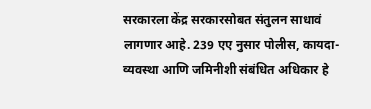सरकारला केंद्र सरकारसोबत संतुलन साधावं लागणार आहे. 239 एए नुसार पोलीस, कायदा-व्यवस्था आणि जमिनीशी संबंधित अधिकार हे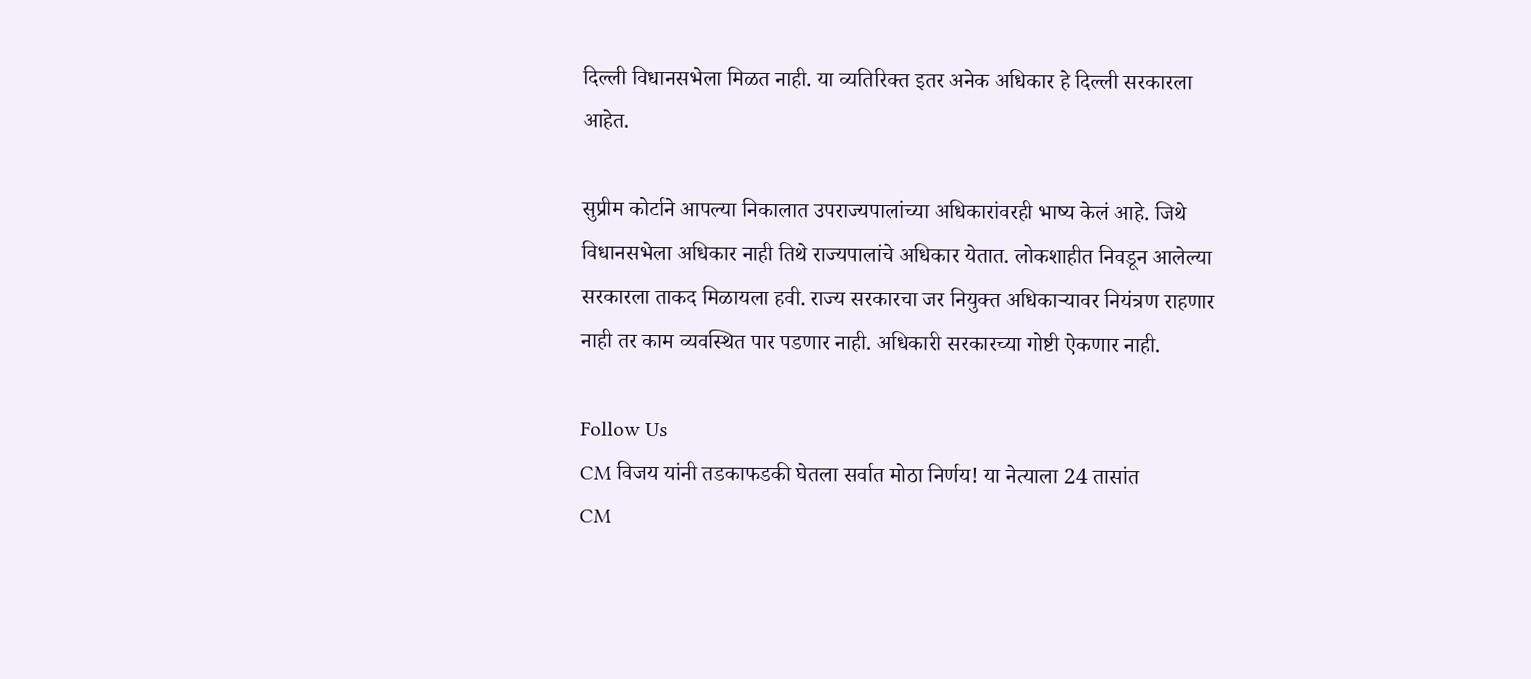दिल्ली विधानसभेला मिळत नाही. या व्यतिरिक्त इतर अनेक अधिकार हे दिल्ली सरकारला आहेत.

सुप्रीम कोर्टाने आपल्या निकालात उपराज्यपालांच्या अधिकारांवरही भाष्य केलं आहे. जिथे विधानसभेला अधिकार नाही तिथे राज्यपालांचे अधिकार येतात. लोकशाहीत निवडून आलेल्या सरकारला ताकद मिळायला हवी. राज्य सरकारचा जर नियुक्त अधिकाऱ्यावर नियंत्रण राहणार नाही तर काम व्यवस्थित पार पडणार नाही. अधिकारी सरकारच्या गोष्टी ऐकणार नाही.

Follow Us
CM विजय यांनी तडकाफडकी घेतला सर्वात मोठा निर्णय! या नेत्याला 24 तासांत
CM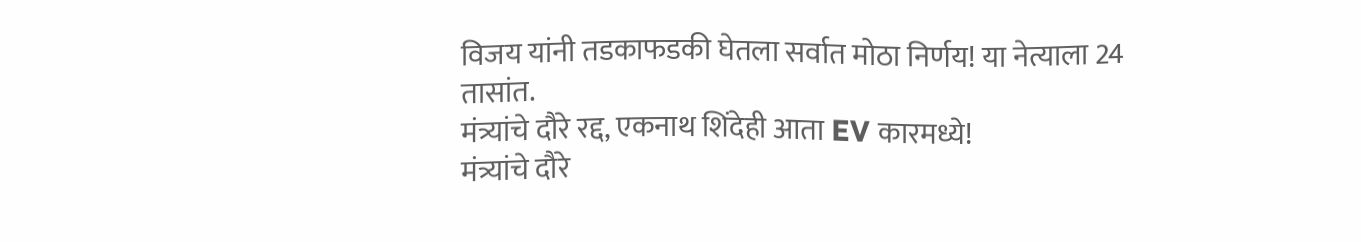विजय यांनी तडकाफडकी घेतला सर्वात मोठा निर्णय! या नेत्याला 24 तासांत.
मंत्र्यांचे दौरे रद्द, एकनाथ शिंदेही आता EV कारमध्ये!
मंत्र्यांचे दौरे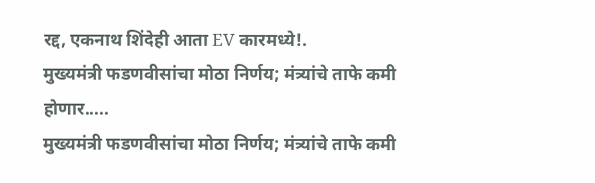रद्द, एकनाथ शिंदेही आता EV कारमध्ये!.
मुख्यमंत्री फडणवीसांचा मोठा निर्णय; मंत्र्यांचे ताफे कमी होणार.....
मुख्यमंत्री फडणवीसांचा मोठा निर्णय; मंत्र्यांचे ताफे कमी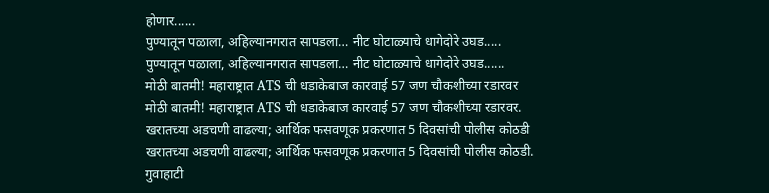होणार......
पुण्यातून पळाला, अहिल्यानगरात सापडला… नीट घोटाळ्याचे धागेदोरे उघड.....
पुण्यातून पळाला, अहिल्यानगरात सापडला… नीट घोटाळ्याचे धागेदोरे उघड......
मोठी बातमी! महाराष्ट्रात ATS ची धडाकेबाज कारवाई 57 जण चौकशीच्या रडारवर
मोठी बातमी! महाराष्ट्रात ATS ची धडाकेबाज कारवाई 57 जण चौकशीच्या रडारवर.
खरातच्या अडचणी वाढल्या; आर्थिक फसवणूक प्रकरणात 5 दिवसांची पोलीस कोठडी
खरातच्या अडचणी वाढल्या; आर्थिक फसवणूक प्रकरणात 5 दिवसांची पोलीस कोठडी.
गुवाहाटी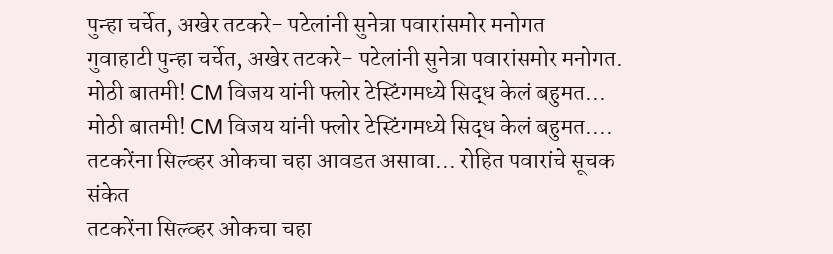पुन्हा चर्चेत, अखेर तटकरे- पटेलांनी सुनेत्रा पवारांसमोर मनोगत
गुवाहाटी पुन्हा चर्चेत, अखेर तटकरे- पटेलांनी सुनेत्रा पवारांसमोर मनोगत.
मोठी बातमी! CM विजय यांनी फ्लोर टेस्टिंगमध्ये सिद्ध केलं बहुमत...
मोठी बातमी! CM विजय यांनी फ्लोर टेस्टिंगमध्ये सिद्ध केलं बहुमत....
तटकरेंना सिल्व्हर ओकचा चहा आवडत असावा... रोहित पवारांचे सूचक संकेत
तटकरेंना सिल्व्हर ओकचा चहा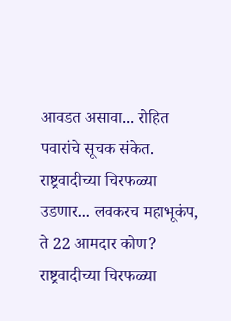आवडत असावा... रोहित पवारांचे सूचक संकेत.
राष्ट्रवादीच्या चिरफळ्या उडणार... लवकरच महाभूकंप, ते 22 आमदार कोण?
राष्ट्रवादीच्या चिरफळ्या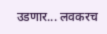उडणार... लवकरच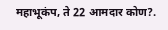महाभूकंप, ते 22 आमदार कोण?.